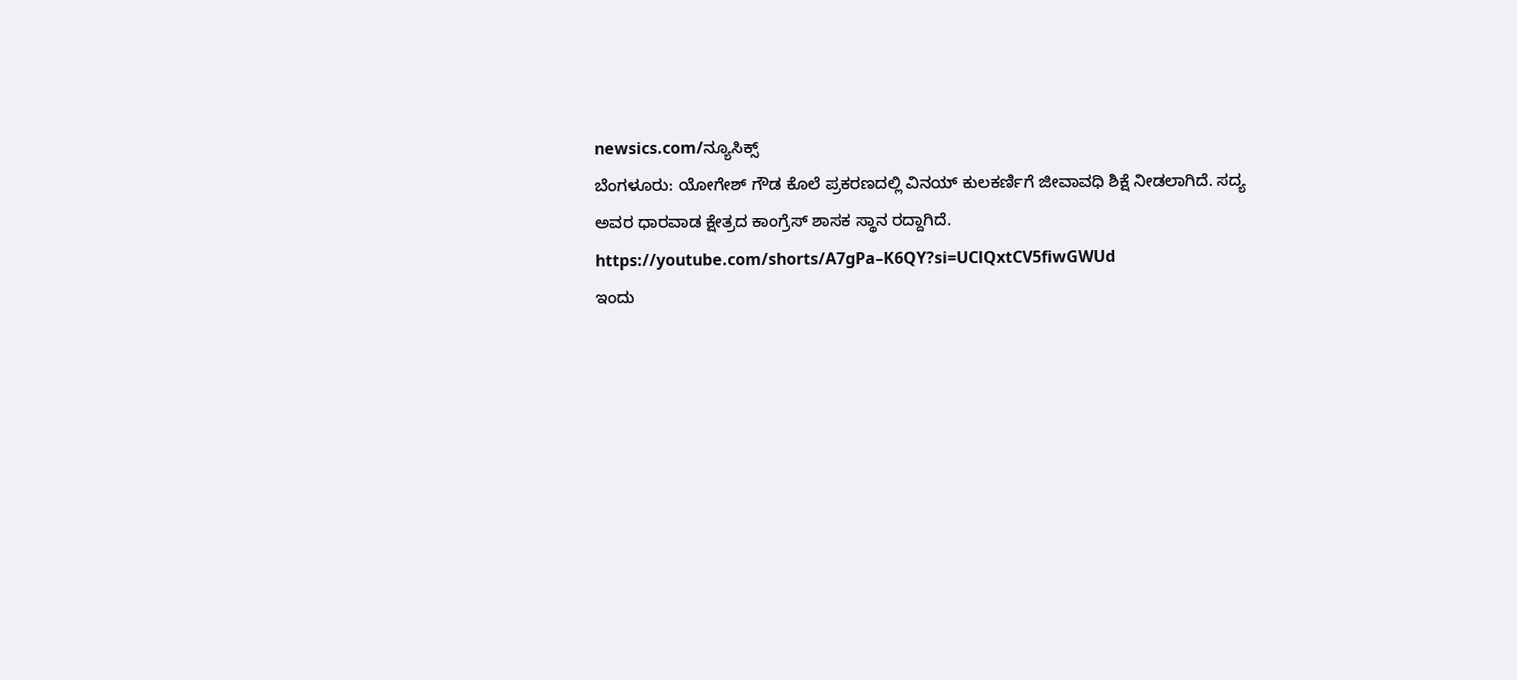newsics.com/ನ್ಯೂಸಿಕ್ಸ್
ಬೆಂಗಳೂರು: ಯೋಗೇಶ್ ಗೌಡ ಕೊಲೆ ಪ್ರಕರಣದಲ್ಲಿ ವಿನಯ್ ಕುಲಕರ್ಣಿಗೆ ಜೀವಾವಧಿ ಶಿಕ್ಷೆ ನೀಡಲಾಗಿದೆ. ಸದ್ಯ ಅವರ ಧಾರವಾಡ ಕ್ಷೇತ್ರದ ಕಾಂಗ್ರೆಸ್ ಶಾಸಕ ಸ್ಥಾನ ರದ್ದಾಗಿದೆ.
https://youtube.com/shorts/A7gPa–K6QY?si=UClQxtCV5fiwGWUd
ಇಂದು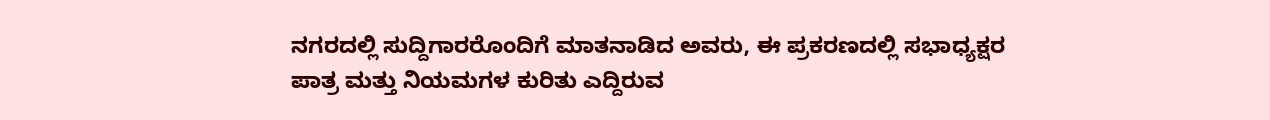ನಗರದಲ್ಲಿ ಸುದ್ದಿಗಾರರೊಂದಿಗೆ ಮಾತನಾಡಿದ ಅವರು, ಈ ಪ್ರಕರಣದಲ್ಲಿ ಸಭಾಧ್ಯಕ್ಷರ ಪಾತ್ರ ಮತ್ತು ನಿಯಮಗಳ ಕುರಿತು ಎದ್ದಿರುವ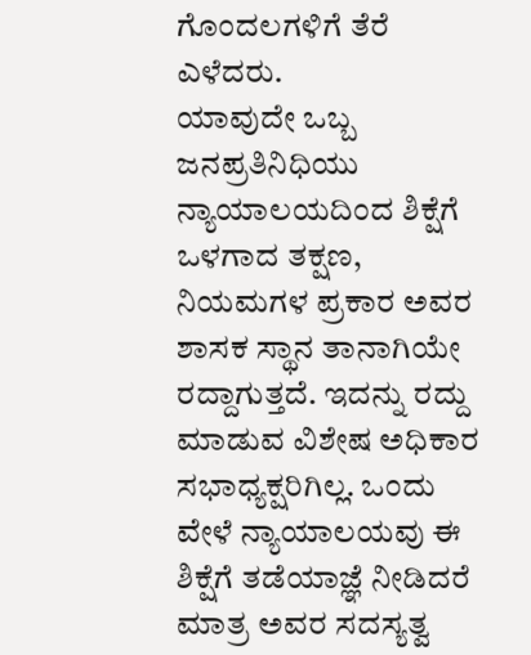ಗೊಂದಲಗಳಿಗೆ ತೆರೆ ಎಳೆದರು.
ಯಾವುದೇ ಒಬ್ಬ ಜನಪ್ರತಿನಿಧಿಯು ನ್ಯಾಯಾಲಯದಿಂದ ಶಿಕ್ಷೆಗೆ ಒಳಗಾದ ತಕ್ಷಣ, ನಿಯಮಗಳ ಪ್ರಕಾರ ಅವರ ಶಾಸಕ ಸ್ಥಾನ ತಾನಾಗಿಯೇ ರದ್ದಾಗುತ್ತದೆ. ಇದನ್ನು ರದ್ದು ಮಾಡುವ ವಿಶೇಷ ಅಧಿಕಾರ ಸಭಾಧ್ಯಕ್ಷರಿಗಿಲ್ಲ. ಒಂದು ವೇಳೆ ನ್ಯಾಯಾಲಯವು ಈ ಶಿಕ್ಷೆಗೆ ತಡೆಯಾಜ್ಞೆ ನೀಡಿದರೆ ಮಾತ್ರ ಅವರ ಸದಸ್ಯತ್ವ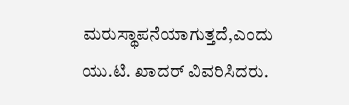ಮರುಸ್ಥಾಪನೆಯಾಗುತ್ತದೆ,ಎಂದು ಯು.ಟಿ. ಖಾದರ್ ವಿವರಿಸಿದರು.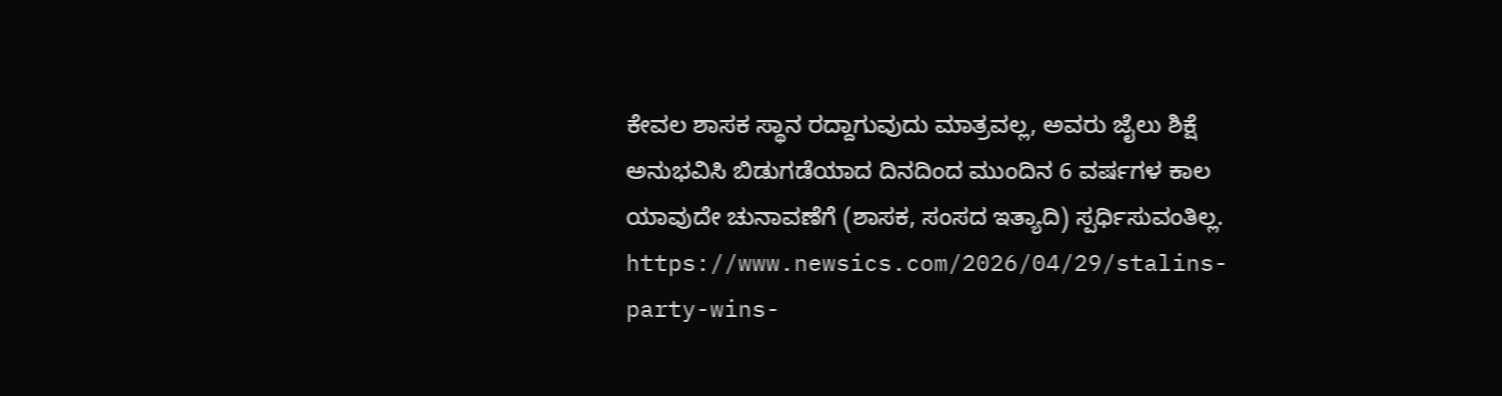ಕೇವಲ ಶಾಸಕ ಸ್ಥಾನ ರದ್ದಾಗುವುದು ಮಾತ್ರವಲ್ಲ, ಅವರು ಜೈಲು ಶಿಕ್ಷೆ ಅನುಭವಿಸಿ ಬಿಡುಗಡೆಯಾದ ದಿನದಿಂದ ಮುಂದಿನ 6 ವರ್ಷಗಳ ಕಾಲ ಯಾವುದೇ ಚುನಾವಣೆಗೆ (ಶಾಸಕ, ಸಂಸದ ಇತ್ಯಾದಿ) ಸ್ಪರ್ಧಿಸುವಂತಿಲ್ಲ.
https://www.newsics.com/2026/04/29/stalins-party-wins-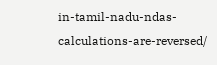in-tamil-nadu-ndas-calculations-are-reversed/